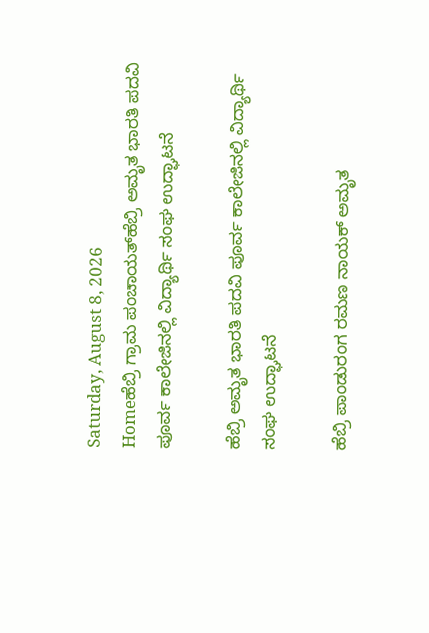Saturday, August 8, 2026
Homeಹೆಬ್ರಿ ಗ್ರಾಮ ಪಂಚಾಯತ್‌ಹೆಬ್ರಿ ಅಮೃತ ಭಾರತಿ ಪದವಿ ಪೂರ್ವ ಕಾಲೇಜಿನಲ್ಲಿ ವಿದ್ಯಾರ್ಥಿ ಸಂಘ ಉದ್ಘಾಟನೆ

ಹೆಬ್ರಿ ಅಮೃತ ಭಾರತಿ ಪದವಿ ಪೂರ್ವ ಕಾಲೇಜಿನಲ್ಲಿ ವಿದ್ಯಾರ್ಥಿ ಸಂಘ ಉದ್ಘಾಟನೆ

ಹೆಬ್ರಿ ಪಾಂಡುರಂಗ ರಮಣ ನಾಯಕ್ ಅಮೃತ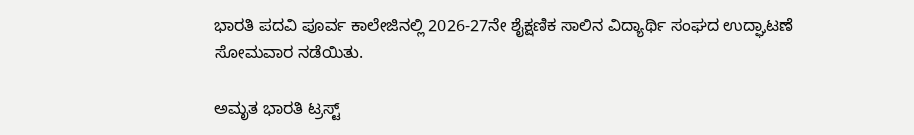ಭಾರತಿ ಪದವಿ ಪೂರ್ವ ಕಾಲೇಜಿನಲ್ಲಿ 2026-27ನೇ ಶೈಕ್ಷಣಿಕ ಸಾಲಿನ ವಿದ್ಯಾರ್ಥಿ ಸಂಘದ ಉದ್ಘಾಟಣೆ ಸೋಮವಾರ ನಡೆಯಿತು.

ಅಮೃತ ಭಾರತಿ ಟ್ರಸ್ಟ್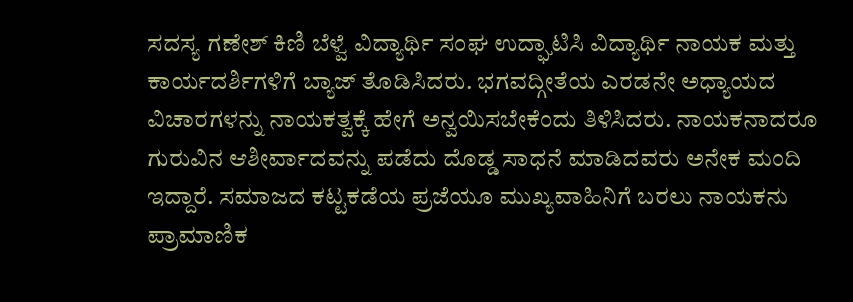ಸದಸ್ಯ ಗಣೇಶ್ ಕಿಣಿ ಬೆಳ್ವೆ ವಿದ್ಯಾರ್ಥಿ ಸಂಘ ಉದ್ಘಾಟಿಸಿ ವಿದ್ಯಾರ್ಥಿ ನಾಯಕ ಮತ್ತು ಕಾರ್ಯದರ್ಶಿಗಳಿಗೆ ಬ್ಯಾಜ್ ತೊಡಿಸಿದರು. ಭಗವದ್ಗೀತೆಯ ಎರಡನೇ ಅಧ್ಯಾಯದ ವಿಚಾರಗಳನ್ನು ನಾಯಕತ್ವಕ್ಕೆ ಹೇಗೆ ಅನ್ವಯಿಸಬೇಕೆಂದು ತಿಳಿಸಿದರು. ನಾಯಕನಾದರೂ ಗುರುವಿನ ಆಶೀರ್ವಾದವನ್ನು ಪಡೆದು ದೊಡ್ಡ ಸಾಧನೆ ಮಾಡಿದವರು ಅನೇಕ ಮಂದಿ ಇದ್ದಾರೆ. ಸಮಾಜದ ಕಟ್ಟಕಡೆಯ ಪ್ರಜೆಯೂ ಮುಖ್ಯವಾಹಿನಿಗೆ ಬರಲು ನಾಯಕನು ಪ್ರಾಮಾಣಿಕ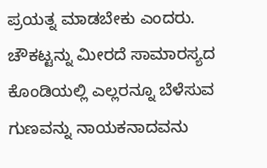ಪ್ರಯತ್ನ ಮಾಡಬೇಕು ಎಂದರು. ಚೌಕಟ್ಟನ್ನು ಮೀರದೆ ಸಾಮಾರಸ್ಯದ ಕೊಂಡಿಯಲ್ಲಿ ಎಲ್ಲರನ್ನೂ ಬೆಳೆಸುವ ಗುಣವನ್ನು ನಾಯಕನಾದವನು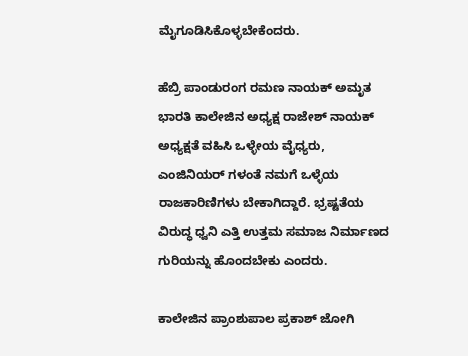ಮೈಗೂಡಿಸಿಕೊಳ್ಳಬೇಕೆಂದರು.

ಹೆಬ್ರಿ ಪಾಂಡುರಂಗ ರಮಣ ನಾಯಕ್ ಅಮೃತ ಭಾರತಿ ಕಾಲೇಜಿನ ಅಧ್ಯಕ್ಷ ರಾಜೇಶ್ ನಾಯಕ್ ಅಧ್ಯಕ್ಷತೆ ವಹಿಸಿ ಒಳ್ಳೇಯ ವೈಧ್ಯರು, ಎಂಜಿನಿಯರ್ ಗಳಂತೆ ನಮಗೆ ಒಳ್ಳೆಯ ರಾಜಕಾರಿಣಿಗಳು ಬೇಕಾಗಿದ್ದಾರೆ. ಭ್ರಷ್ಟತೆಯ ವಿರುದ್ಧ ಧ್ವನಿ ಎತ್ತಿ ಉತ್ತಮ ಸಮಾಜ ನಿರ್ಮಾಣದ ಗುರಿಯನ್ನು ಹೊಂದಬೇಕು ಎಂದರು.

ಕಾಲೇಜಿನ ಪ್ರಾಂಶುಪಾಲ ಪ್ರಕಾಶ್ ಜೋಗಿ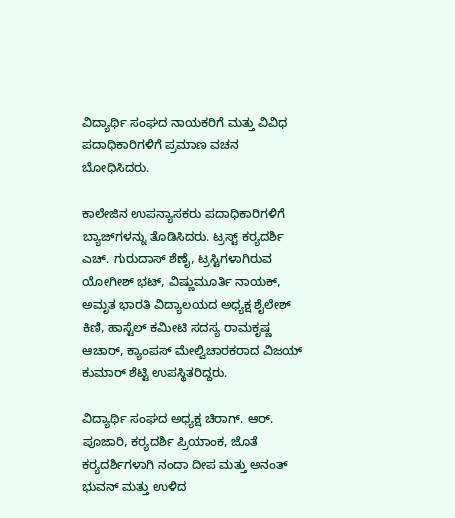ವಿದ್ಯಾರ್ಥಿ ಸಂಘದ ನಾಯಕರಿಗೆ ಮತ್ತು ವಿವಿಧ ಪದಾಧಿಕಾರಿಗಳಿಗೆ ಪ್ರಮಾಣ ವಚನ ಬೋಧಿಸಿದರು.

ಕಾಲೇಜಿನ ಉಪನ್ಯಾಸಕರು ಪದಾಧಿಕಾರಿಗಳಿಗೆ ಬ್ಯಾಜ್‌ಗಳನ್ನು ತೊಡಿಸಿದರು. ಟ್ರಸ್ಟ್ ಕರ‍್ಯದರ್ಶಿ ಎಚ್. ಗುರುದಾಸ್ ಶೆಣೈ, ಟ್ರಸ್ಟಿಗಳಾಗಿರುವ ಯೋಗೀಶ್ ಭಟ್, ವಿಷ್ಣುಮೂರ್ತಿ ನಾಯಕ್, ಅಮೃತ ಭಾರತಿ ವಿದ್ಯಾಲಯದ ಅಧ್ಯಕ್ಷ ಶೈಲೇಶ್ ಕಿಣಿ, ಹಾಸ್ಟೆಲ್ ಕಮೀಟಿ ಸದಸ್ಯ ರಾಮಕೃಷ್ಣ ಆಚಾರ್, ಕ್ಯಾಂಪಸ್ ಮೇಲ್ವಿಚಾರಕರಾದ ವಿಜಯ್ ಕುಮಾರ್ ಶೆಟ್ಟಿ ಉಪಸ್ಥಿತರಿದ್ದರು.

ವಿದ್ಯಾರ್ಥಿ ಸಂಘದ ಅಧ್ಯಕ್ಷ ಚಿರಾಗ್. ಆರ್. ಪೂಜಾರಿ, ಕರ‍್ಯದರ್ಶಿ ಪ್ರಿಯಾಂಕ, ಜೊತೆ ಕರ‍್ಯದರ್ಶಿಗಳಾಗಿ ನಂದಾ ದೀಪ ಮತ್ತು ಅನಂತ್ ಭುವನ್ ಮತ್ತು ಉಳಿದ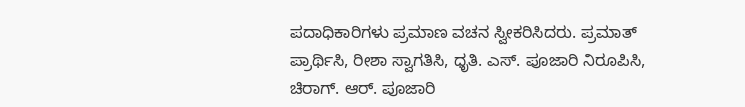ಪದಾಧಿಕಾರಿಗಳು ಪ್ರಮಾಣ ವಚನ ಸ್ವೀಕರಿಸಿದರು. ಪ್ರಮಾತ್ ಪ್ರಾರ್ಥಿಸಿ, ರೀಶಾ ಸ್ವಾಗತಿಸಿ, ಧೃತಿ. ಎಸ್. ಪೂಜಾರಿ ನಿರೂಪಿಸಿ, ಚಿರಾಗ್. ಆರ್. ಪೂಜಾರಿ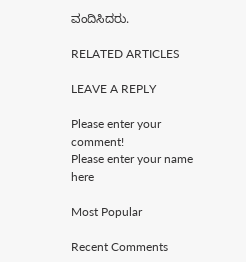ವಂದಿಸಿದರು.

RELATED ARTICLES

LEAVE A REPLY

Please enter your comment!
Please enter your name here

Most Popular

Recent Comments